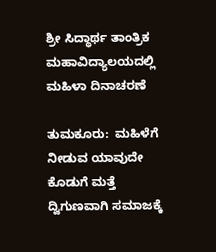ಶ್ರೀ ಸಿದ್ಧಾರ್ಥ ತಾಂತ್ರಿಕ ಮಹಾವಿದ್ಯಾಲಯದಲ್ಲಿ ಮಹಿಳಾ ದಿನಾಚರಣೆ

ತುಮಕೂರು:  ಮಹಿಳೆಗೆ ನೀಡುವ ಯಾವುದೇ ಕೊಡುಗೆ ಮತ್ತೆ ದ್ವಿಗುಣವಾಗಿ ಸಮಾಜಕ್ಕೆ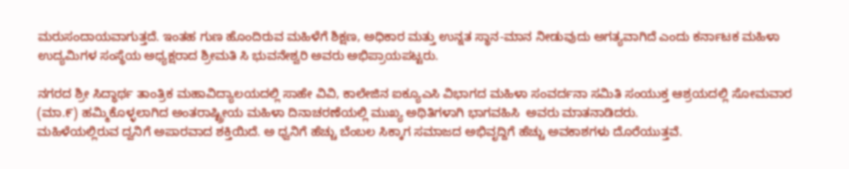ಮರುಸಂದಾಯವಾಗುತ್ತದೆ. ಇಂತಹ ಗುಣ ಹೊಂದಿರುವ ಮಹಿಳೆಗೆ ಶಿಕ್ಷಣ, ಅಧಿಕಾರ ಮತ್ತು ಉನ್ನತ ಸ್ಥಾನ-ಮಾನ ನೀಡುವುದು ಅಗತ್ಯವಾಗಿದೆ ಎಂದು ಕರ್ನಾಟಕ ಮಹಿಳಾ ಉದ್ಯಮಿಗಳ ಸಂಸ್ಥೆಯ ಅಧ್ಯಕ್ಷರಾದ ಶ್ರೀಮತಿ ಸಿ ಭುವನೇಶ್ವರಿ ಅವರು ಅಭಿಪ್ರಾಯಪಟ್ಟರು.

ನಗರದ ಶ್ರೀ ಸಿದ್ಧಾರ್ಥ ತಾಂತ್ರಿಕ ಮಹಾವಿದ್ಯಾಲಯದಲ್ಲಿ ಸಾಹೇ ವಿವಿ, ಕಾಲೇಜಿನ ಐಕ್ಯೂಎಸಿ ವಿಭಾಗದ ಮಹಿಳಾ ಸಂವರ್ದನಾ ಸಮಿತಿ ಸಂಯುಕ್ತ ಆಶ್ರಯದಲ್ಲಿ ಸೋಮವಾರ (ಮಾ.೯) ಹಮ್ಮಿಕೊಳ್ಳಲಾಗಿದ ಅಂತರಾಷ್ಟ್ರೀಯ ಮಹಿಳಾ ದಿನಾಚರಣೆಯಲ್ಲಿ ಮುಖ್ಯ ಅಥಿತಿಗಳಾಗಿ ಭಾಗವಹಿಸಿ  ಅವರು ಮಾತನಾಡಿದರು.
ಮಹಿಳೆಯಲ್ಲಿರುವ ದ್ವನಿಗೆ ಅಪಾರವಾದ ಶಕ್ತಿಯಿದೆ. ಅ ಧ್ವನಿಗೆ ಹೆಚ್ಚು ಬೆಂಬಲ ಸಿಕ್ಕಾಗ ಸಮಾಜದ ಅಭಿವೃದ್ದಿಗೆ ಹೆಚ್ಚು ಅವಕಾಶಗಳು ದೊರೆಯುತ್ತವೆ.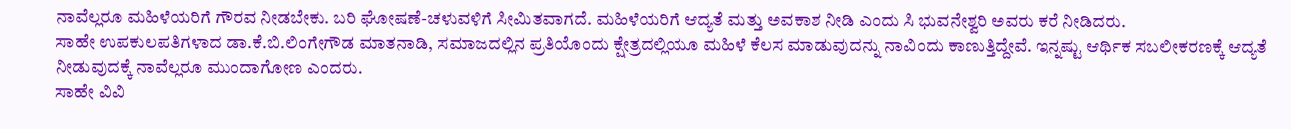ನಾವೆಲ್ಲರೂ ಮಹಿಳೆಯರಿಗೆ ಗೌರವ ನೀಡಬೇಕು. ಬರಿ ಘೋಷಣೆ-ಚಳುವಳಿಗೆ ಸೀಮಿತವಾಗದೆ. ಮಹಿಳೆಯರಿಗೆ ಆದ್ಯತೆ ಮತ್ತು ಅವಕಾಶ ನೀಡಿ ಎಂದು ಸಿ ಭುವನೇಶ್ವರಿ ಅವರು ಕರೆ ನೀಡಿದರು.
ಸಾಹೇ ಉಪಕುಲಪತಿಗಳಾದ ಡಾ.ಕೆ.ಬಿ.ಲಿಂಗೇಗೌಡ ಮಾತನಾಡಿ, ಸಮಾಜದಲ್ಲಿನ ಪ್ರತಿಯೊಂದು ಕ್ಷೇತ್ರದಲ್ಲಿಯೂ ಮಹಿಳೆ ಕೆಲಸ ಮಾಡುವುದನ್ನು ನಾವಿಂದು ಕಾಣುತ್ತಿದ್ದೇವೆ. ಇನ್ನಷ್ಟು ಆರ್ಥಿಕ ಸಬಲೀಕರಣಕ್ಕೆ ಆದ್ಯತೆ ನೀಡುವುದಕ್ಕೆ ನಾವೆಲ್ಲರೂ ಮುಂದಾಗೋಣ ಎಂದರು.
ಸಾಹೇ ವಿವಿ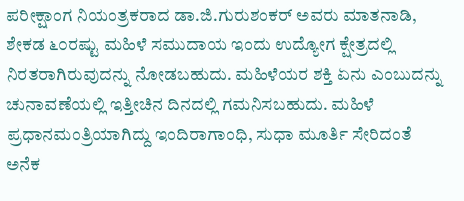ಪರೀಕ್ಷಾಂಗ ನಿಯಂತ್ರಕರಾದ ಡಾ.ಜಿ.ಗುರುಶಂಕರ್ ಅವರು ಮಾತನಾಡಿ, ಶೇಕಡ ೬೦ರಷ್ಟು ಮಹಿಳೆ ಸಮುದಾಯ ಇಂದು ಉದ್ಯೋಗ ಕ್ಷೇತ್ರದಲ್ಲಿ ನಿರತರಾಗಿರುವುದನ್ನು ನೋಡಬಹುದು. ಮಹಿಳೆಯರ ಶಕ್ತಿ ಏನು ಎಂಬುದನ್ನು ಚುನಾವಣೆಯಲ್ಲಿ ಇತ್ತೀಚಿನ ದಿನದಲ್ಲಿ ಗಮನಿಸಬಹುದು. ಮಹಿಳೆ ಪ್ರಧಾನಮಂತ್ರಿಯಾಗಿದ್ದು ಇಂದಿರಾಗಾಂಧಿ, ಸುಧಾ ಮೂರ್ತಿ ಸೇರಿದಂತೆ ಅನೆಕ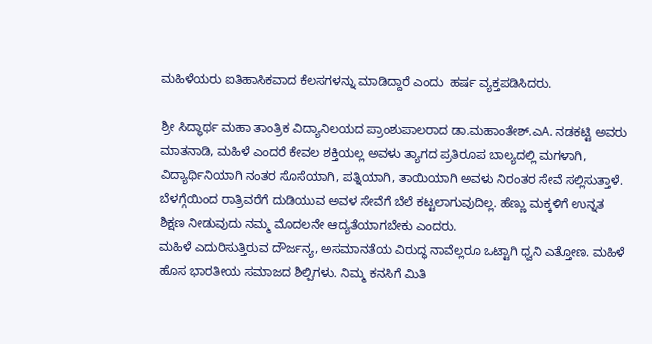ಮಹಿಳೆಯರು ಐತಿಹಾಸಿಕವಾದ ಕೆಲಸಗಳನ್ನು ಮಾಡಿದ್ದಾರೆ ಎಂದು  ಹರ್ಷ ವ್ಯಕ್ತಪಡಿಸಿದರು.

ಶ್ರೀ ಸಿದ್ಧಾರ್ಥ ಮಹಾ ತಾಂತ್ರಿಕ ವಿದ್ಯಾನಿಲಯದ ಪ್ರಾಂಶುಪಾಲರಾದ ಡಾ.ಮಹಾಂತೇಶ್.ಎA. ನಡಕಟ್ಟಿ ಅವರು ಮಾತನಾಡಿ, ಮಹಿಳೆ ಎಂದರೆ ಕೇವಲ ಶಕ್ತಿಯಲ್ಲ ಅವಳು ತ್ಯಾಗದ ಪ್ರತಿರೂಪ ಬಾಲ್ಯದಲ್ಲಿ ಮಗಳಾಗಿ, ವಿದ್ಯಾರ್ಥಿನಿಯಾಗಿ ನಂತರ ಸೊಸೆಯಾಗಿ, ಪತ್ನಿಯಾಗಿ, ತಾಯಿಯಾಗಿ ಅವಳು ನಿರಂತರ ಸೇವೆ ಸಲ್ಲಿಸುತ್ತಾಳೆ. ಬೆಳಗ್ಗೆಯಿಂದ ರಾತ್ರಿವರೆಗೆ ದುಡಿಯುವ ಅವಳ ಸೇವೆಗೆ ಬೆಲೆ ಕಟ್ಟಲಾಗುವುದಿಲ್ಲ. ಹೆಣ್ಣು ಮಕ್ಕಳಿಗೆ ಉನ್ನತ ಶಿಕ್ಷಣ ನೀಡುವುದು ನಮ್ಮ ಮೊದಲನೇ ಆದ್ಯತೆಯಾಗಬೇಕು ಎಂದರು.
ಮಹಿಳೆ ಎದುರಿಸುತ್ತಿರುವ ದೌರ್ಜನ್ಯ, ಅಸಮಾನತೆಯ ವಿರುದ್ಧ ನಾವೆಲ್ಲರೂ ಒಟ್ಟಾಗಿ ಧ್ವನಿ ಎತ್ತೋಣ. ಮಹಿಳೆ ಹೊಸ ಭಾರತೀಯ ಸಮಾಜದ ಶಿಲ್ಪಿಗಳು. ನಿಮ್ಮ ಕನಸಿಗೆ ಮಿತಿ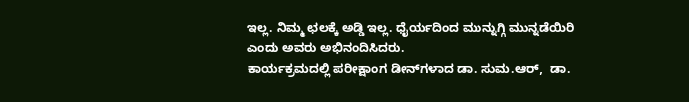ಇಲ್ಲ. ನಿಮ್ಮ ಛಲಕ್ಕೆ ಅಡ್ಡಿ ಇಲ್ಲ. ಧೈರ್ಯದಿಂದ ಮುನ್ನುಗ್ಗಿ ಮುನ್ನಡೆಯಿರಿ ಎಂದು ಅವರು ಅಭಿನಂದಿಸಿದರು.
ಕಾರ್ಯಕ್ರಮದಲ್ಲಿ ಪರೀಕ್ಷಾಂಗ ಡೀನ್‌ಗಳಾದ ಡಾ. ಸುಮ.ಆರ್,  ಡಾ.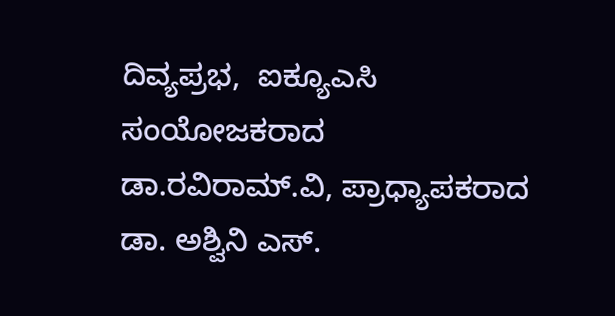ದಿವ್ಯಪ್ರಭ,  ಐಕ್ಯೂಎಸಿ  ಸಂಯೋಜಕರಾದ ಡಾ.ರವಿರಾಮ್.ವಿ, ಪ್ರಾಧ್ಯಾಪಕರಾದ  ಡಾ. ಅಶ್ವಿನಿ ಎಸ್.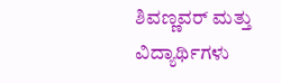ಶಿವಣ್ಣವರ್ ಮತ್ತು ವಿದ್ಯಾರ್ಥಿಗಳು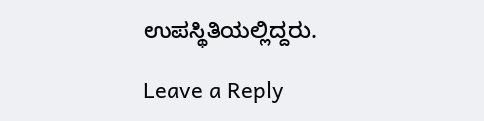ಉಪಸ್ಥಿತಿಯಲ್ಲಿದ್ದರು.

Leave a Reply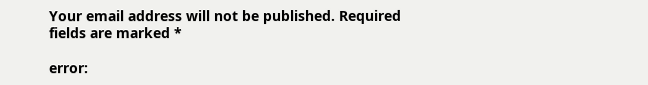Your email address will not be published. Required fields are marked *

error: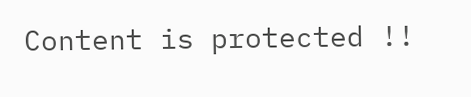Content is protected !!